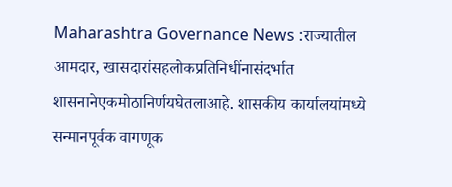Maharashtra Governance News :राज्यातील आमदार, खासदारांसहलोकप्रतिनिधींनासंदर्भात शासनानेएकमोठानिर्णयघेतलाआहे. शासकीय कार्यालयांमध्ये सन्मानपूर्वक वागणूक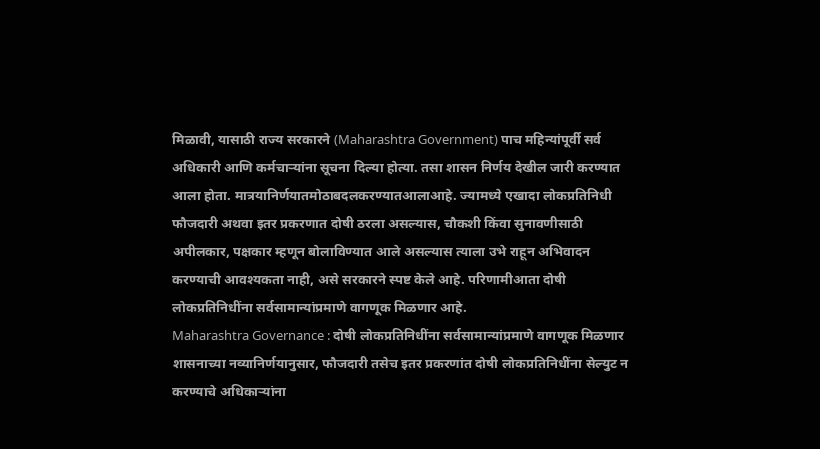मिळावी, यासाठी राज्य सरकारने (Maharashtra Government) पाच महिन्यांपूर्वी सर्व अधिकारी आणि कर्मचाऱ्यांना सूचना दिल्या होत्या. तसा शासन निर्णय देखील जारी करण्यात आला होता. मात्रयानिर्णयातमोठाबदलकरण्यातआलाआहे. ज्यामध्ये एखादा लोकप्रतिनिधी फौजदारी अथवा इतर प्रकरणात दोषी ठरला असल्यास, चौकशी किंवा सुनावणीसाठी अपीलकार, पक्षकार म्हणून बोलाविण्यात आले असल्यास त्याला उभे राहून अभिवादन करण्याची आवश्यकता नाही, असे सरकारने स्पष्ट केले आहे. परिणामीआता दोषी लोकप्रतिनिधींना सर्वसामान्यांप्रमाणे वागणूक मिळणार आहे.
Maharashtra Governance : दोषी लोकप्रतिनिधींना सर्वसामान्यांप्रमाणे वागणूक मिळणार
शासनाच्या नव्यानिर्णयानुसार, फौजदारी तसेच इतर प्रकरणांत दोषी लोकप्रतिनिधींना सेल्युट न करण्याचे अधिकाऱ्यांना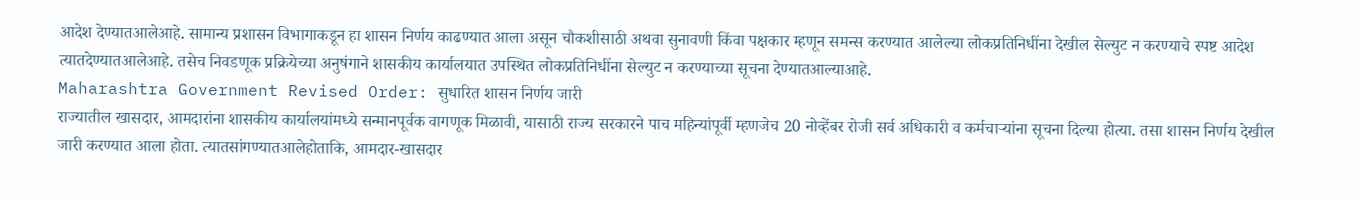आदेश देण्यातआलेआहे. सामान्य प्रशासन विभागाकडून हा शासन निर्णय काढण्यात आला असून चौकशीसाठी अथवा सुनावणी किंवा पक्षकार म्हणून समन्स करण्यात आलेल्या लोकप्रतिनिधींना देखील सेल्युट न करण्याचे स्पष्ट आदेश त्यातदेण्यातआलेआहे. तसेच निवडणूक प्रक्रियेच्या अनुषंगाने शासकीय कार्यालयात उपस्थित लोकप्रतिनिधींना सेल्युट न करण्याच्या सूचना देण्यातआल्याआहे.
Maharashtra Government Revised Order: सुधारित शासन निर्णय जारी
राज्यातील खासदार, आमदारांना शासकीय कार्यालयांमध्ये सन्मानपूर्वक वागणूक मिळावी, यासाठी राज्य सरकारने पाच महिन्यांपूर्वी म्हणजेच 20 नोव्हेंबर रोजी सर्व अधिकारी व कर्मचाऱ्यांना सूचना दिल्या होत्या. तसा शासन निर्णय देखील जारी करण्यात आला होता. त्यातसांगण्यातआलेहोताकि, आमदार-खासदार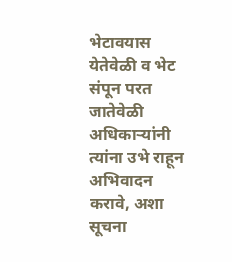भेटावयास येतेवेळी व भेट संपून परत जातेवेळी अधिकाऱ्यांनी त्यांना उभे राहून अभिवादन करावे, अशा सूचना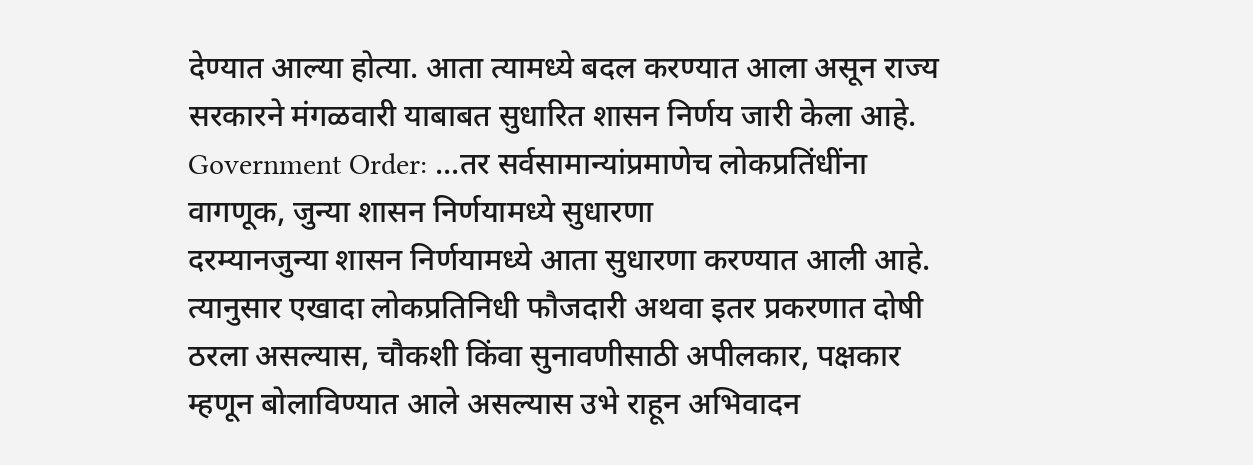देण्यात आल्या होत्या. आता त्यामध्ये बदल करण्यात आला असून राज्य सरकारने मंगळवारी याबाबत सुधारित शासन निर्णय जारी केला आहे.
Government Order: ...तर सर्वसामान्यांप्रमाणेच लोकप्रतिंधींना वागणूक, जुन्या शासन निर्णयामध्ये सुधारणा
दरम्यानजुन्या शासन निर्णयामध्ये आता सुधारणा करण्यात आली आहे. त्यानुसार एखादा लोकप्रतिनिधी फौजदारी अथवा इतर प्रकरणात दोषी ठरला असल्यास, चौकशी किंवा सुनावणीसाठी अपीलकार, पक्षकार म्हणून बोलाविण्यात आले असल्यास उभे राहून अभिवादन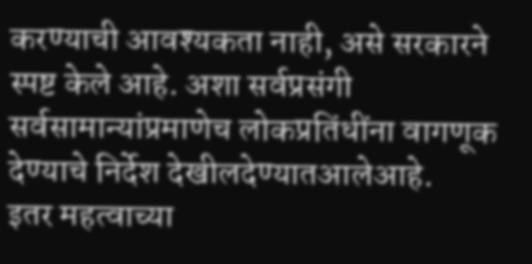करण्याची आवश्यकता नाही, असे सरकारने स्पष्ट केले आहे. अशा सर्वप्रसंगी सर्वसामान्यांप्रमाणेच लोकप्रतिंधींना वागणूक देण्याचे निर्देश देखीलदेण्यातआलेआहे.
इतर महत्वाच्या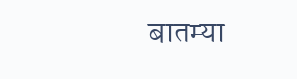बातम्या